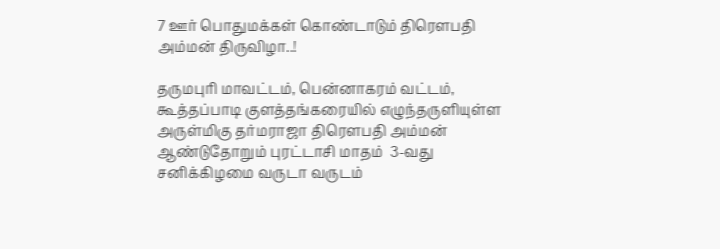7 ஊர் பொதுமக்கள் கொண்டாடும் திரௌபதி அம்மன் திருவிழா..!

தருமபுரி மாவட்டம், பென்னாகரம் வட்டம், கூத்தப்பாடி குளத்தங்கரையில் எழுந்தருளியுள்ள அருள்மிகு தர்மராஜா திரௌபதி அம்மன் ஆண்டுதோறும் புரட்டாசி மாதம்  3-வது சனிக்கிழமை வருடா வருடம்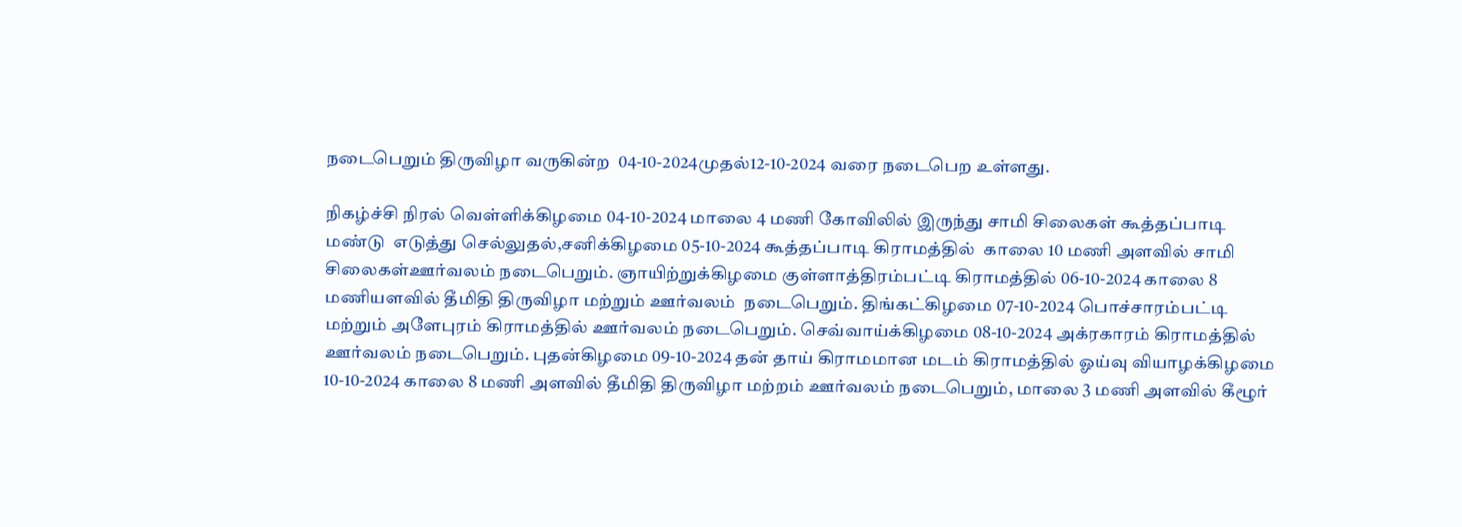நடைபெறும் திருவிழா வருகின்ற  04-10-2024முதல்12-10-2024 வரை நடைபெற உள்ளது.

நிகழ்ச்சி நிரல் வெள்ளிக்கிழமை 04-10-2024 மாலை 4 மணி கோவிலில் இருந்து சாமி சிலைகள் கூத்தப்பாடி  மண்டு  எடுத்து செல்லுதல்,சனிக்கிழமை 05-10-2024 கூத்தப்பாடி கிராமத்தில்  காலை 10 மணி அளவில் சாமி சிலைகள்ஊர்வலம் நடைபெறும். ஞாயிற்றுக்கிழமை குள்ளாத்திரம்பட்டி கிராமத்தில் 06-10-2024 காலை 8 மணியளவில் தீமிதி திருவிழா மற்றும் ஊர்வலம்  நடைபெறும். திங்கட்கிழமை 07-10-2024 பொச்சாரம்பட்டி  மற்றும் அளேபுரம் கிராமத்தில் ஊர்வலம் நடைபெறும். செவ்வாய்க்கிழமை 08-10-2024 அக்ரகாரம் கிராமத்தில் ஊர்வலம் நடைபெறும். புதன்கிழமை 09-10-2024 தன் தாய் கிராமமான மடம் கிராமத்தில் ஓய்வு வியாழக்கிழமை 10-10-2024 காலை 8 மணி அளவில் தீமிதி திருவிழா மற்றம் ஊர்வலம் நடைபெறும், மாலை 3 மணி அளவில் கீழூர்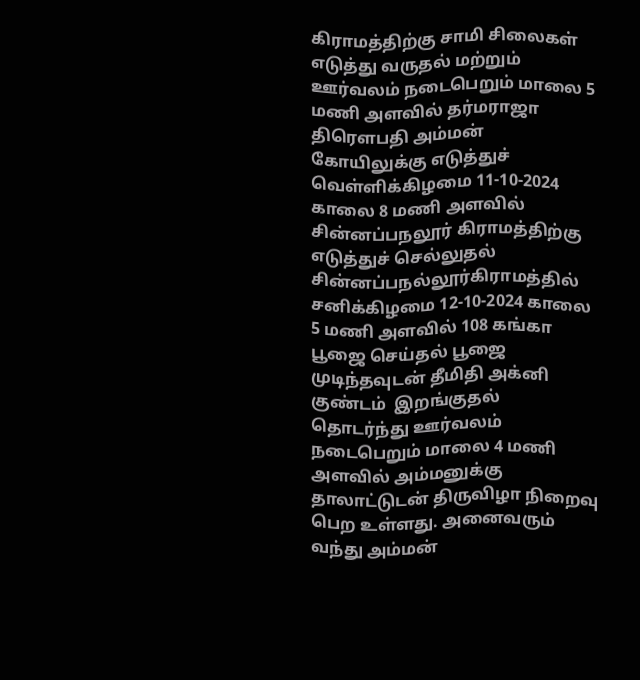கிராமத்திற்கு சாமி சிலைகள் எடுத்து வருதல் மற்றும் ஊர்வலம் நடைபெறும் மாலை 5 மணி அளவில் தர்மராஜா திரௌபதி அம்மன் கோயிலுக்கு எடுத்துச் வெள்ளிக்கிழமை 11-10-2024 காலை 8 மணி அளவில் சின்னப்பநலூர் கிராமத்திற்கு எடுத்துச் செல்லுதல் சின்னப்பநல்லூர்கிராமத்தில் சனிக்கிழமை 12-10-2024 காலை 5 மணி அளவில் 108 கங்கா பூஜை செய்தல் பூஜை முடிந்தவுடன் தீமிதி அக்னி குண்டம்  இறங்குதல்  தொடர்ந்து ஊர்வலம் நடைபெறும் மாலை 4 மணி அளவில் அம்மனுக்கு தாலாட்டுடன் திருவிழா நிறைவு பெற உள்ளது. அனைவரும் வந்து அம்மன்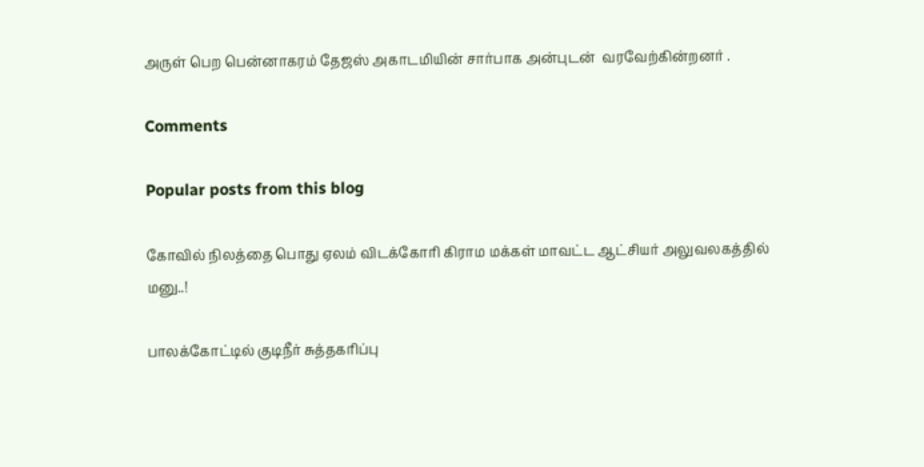அருள் பெற பென்னாகரம் தேஜஸ் அகாடமியின் சார்பாக அன்புடன்  வரவேற்கின்றனர் .

Comments

Popular posts from this blog

கோவில் நிலத்தை பொது ஏலம் விடக்கோரி கிராம மக்கள் மாவட்ட ஆட்சியர் அலுவலகத்தில் மனு..!

பாலக்கோட்டில் குடிநீர் சுத்தகரிப்பு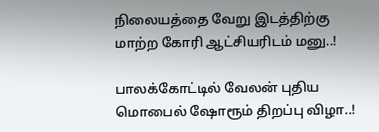நிலையத்தை வேறு இடத்திற்கு மாற்ற கோரி ஆட்சியரிடம் மனு..!

பாலக்கோட்டில் வேலன் புதிய மொபைல் ஷோரூம் திறப்பு விழா..!